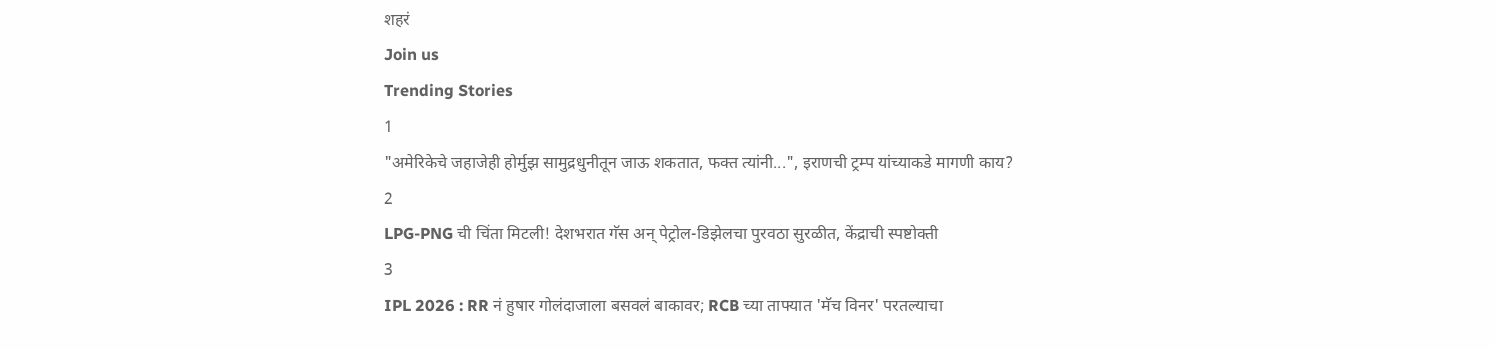शहरं
Join us
Trending Stories
1
"अमेरिकेचे जहाजेही होर्मुझ सामुद्रधुनीतून जाऊ शकतात, फक्त त्यांनी...", इराणची ट्रम्प यांच्याकडे मागणी काय?
2
LPG-PNG ची चिंता मिटली! देशभरात गॅस अन् पेट्रोल-डिझेलचा पुरवठा सुरळीत, केंद्राची स्पष्टोक्ती
3
IPL 2026 : RR नं हुषार गोलंदाजाला बसवलं बाकावर; RCB च्या ताफ्यात 'मॅच विनर' परतल्याचा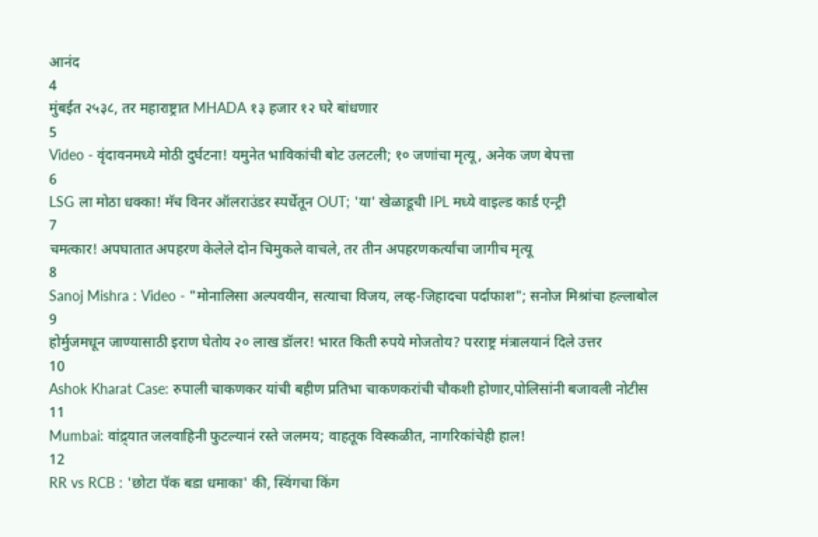आनंद
4
मुंबईत २५३८, तर महाराष्ट्रात MHADA १३ हजार १२ घरे बांधणार
5
Video - वृंदावनमध्ये मोठी दुर्घटना! यमुनेत भाविकांची बोट उलटली; १० जणांचा मृत्यू, अनेक जण बेपत्ता
6
LSG ला मोठा धक्का! मॅच विनर ऑलराउंडर स्पर्धेतून OUT; 'या' खेळाडूची IPL मध्ये वाइल्ड कार्ड एन्ट्री
7
चमत्कार! अपघातात अपहरण केलेले दोन चिमुकले वाचले, तर तीन अपहरणकर्त्यांचा जागीच मृत्यू
8
Sanoj Mishra : Video - "मोनालिसा अल्पवयीन, सत्याचा विजय, लव्ह-जिहादचा पर्दाफाश"; सनोज मिश्रांचा हल्लाबोल
9
होर्मुजमधून जाण्यासाठी इराण घेतोय २० लाख डॉलर! भारत किती रुपये मोजतोय? परराष्ट्र मंत्रालयानं दिले उत्तर
10
Ashok Kharat Case: रुपाली चाकणकर यांची बहीण प्रतिभा चाकणकरांची चौकशी होणार,पोलिसांनी बजावली नोटीस
11
Mumbai: वांद्र्यात जलवाहिनी फुटल्यानं रस्ते जलमय; वाहतूक विस्कळीत, नागरिकांचेही हाल!
12
RR vs RCB : 'छोटा पॅक बडा धमाका' की, स्विंगचा किंग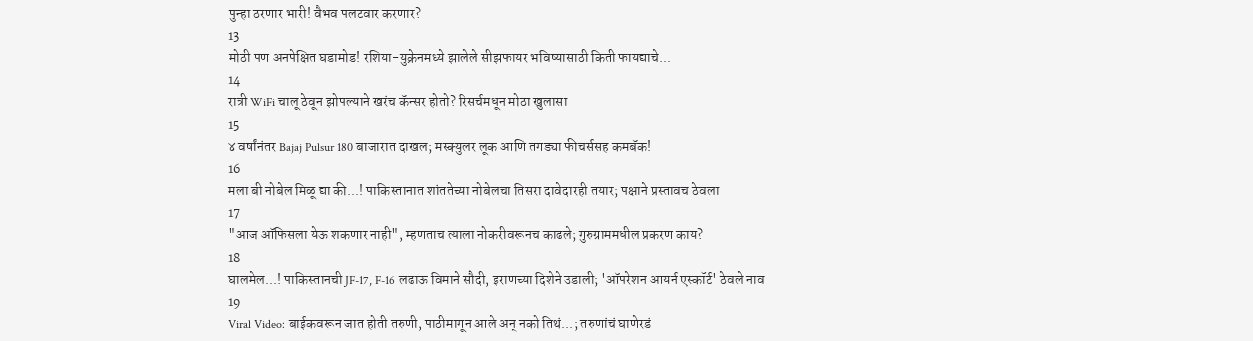पुन्हा ठरणार भारी! वैभव पलटवार करणार?
13
मोठी पण अनपेक्षित घडामोड! रशिया-युक्रेनमध्ये झालेले सीझफायर भविष्यासाठी किती फायद्याचे...
14
रात्री WiFi चालू ठेवून झोपल्याने खरंच कॅन्सर होतो? रिसर्चमधून मोठा खुलासा
15
४ वर्षांनंतर Bajaj Pulsur 180 बाजारात दाखल; मस्क्युलर लूक आणि तगड्या फीचर्ससह कमबॅक!
16
मला बी नोबेल मिळू द्या की...! पाकिस्तानात शांततेच्या नोबेलचा तिसरा दावेदारही तयार; पक्षाने प्रस्तावच ठेवला
17
"आज ऑफिसला येऊ शकणार नाही", म्हणताच त्याला नोकरीवरूनच काढले; गुरुग्राममधील प्रकरण काय?
18
घालमेल...! पाकिस्तानची JF-17, F-16 लढाऊ विमाने सौदी, इराणच्या दिशेने उडाली; 'ऑपरेशन आयर्न एस्कॉर्ट' ठेवले नाव
19
Viral Video: बाईकवरून जात होती तरुणी, पाठीमागून आले अन् नको तिथं...; तरुणांचं घाणेरडं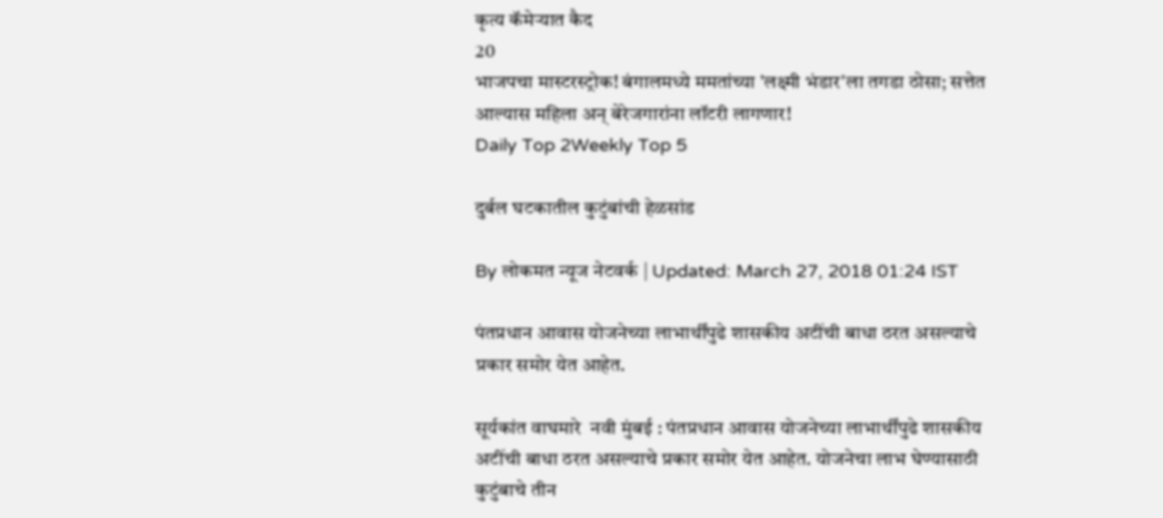कृत्य कॅमेऱ्यात कैद
20
भाजपचा मास्टरस्ट्रोक! बंगालमध्ये ममतांच्या 'लक्ष्मी भंडार'ला तगडा ठोसा; सत्तेत आल्यास महिला अन् बेरेजगारांना लॉटरी लागणार!
Daily Top 2Weekly Top 5

दुर्बल घटकातील कुटुंबांची हेळसांड

By लोकमत न्यूज नेटवर्क | Updated: March 27, 2018 01:24 IST

पंतप्रधान आवास योजनेच्या लाभार्थींपुढे शासकीय अटींची बाधा ठरत असल्याचे प्रकार समोर येत आहेत.

सूर्यकांत वाघमारे  नवी मुंबई : पंतप्रधान आवास योजनेच्या लाभार्थींपुढे शासकीय अटींची बाधा ठरत असल्याचे प्रकार समोर येत आहेत. योजनेचा लाभ घेण्यासाठी कुटुंबाचे तीन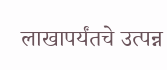लाखापर्यंतचे उत्पन्न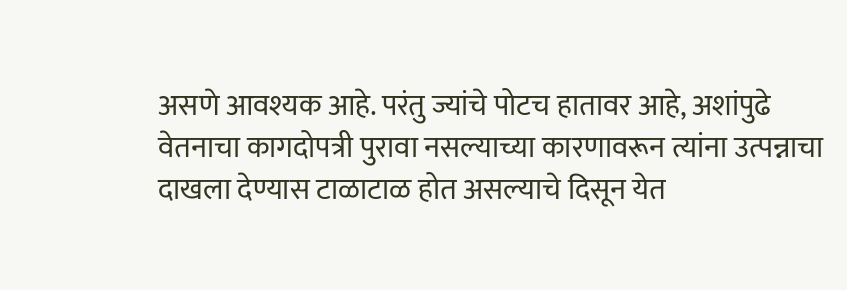असणे आवश्यक आहे. परंतु ज्यांचे पोटच हातावर आहे, अशांपुढे वेतनाचा कागदोपत्री पुरावा नसल्याच्या कारणावरून त्यांना उत्पन्नाचा दाखला देण्यास टाळाटाळ होत असल्याचे दिसून येत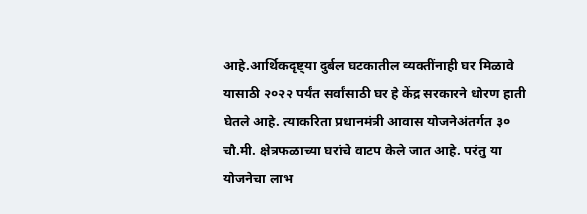आहे.आर्थिकदृष्ट्या दुर्बल घटकातील व्यक्तींनाही घर मिळावे यासाठी २०२२ पर्यंत सर्वांसाठी घर हे केंद्र सरकारने धोरण हाती घेतले आहे. त्याकरिता प्रधानमंत्री आवास योजनेअंतर्गत ३० चौ.मी. क्षेत्रफळाच्या घरांचे वाटप केले जात आहे. परंतु या योजनेचा लाभ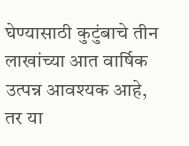घेण्यासाठी कुटुंबाचे तीन लाखांच्या आत वार्षिक उत्पन्न आवश्यक आहे, तर या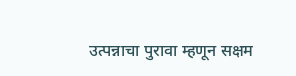उत्पन्नाचा पुरावा म्हणून सक्षम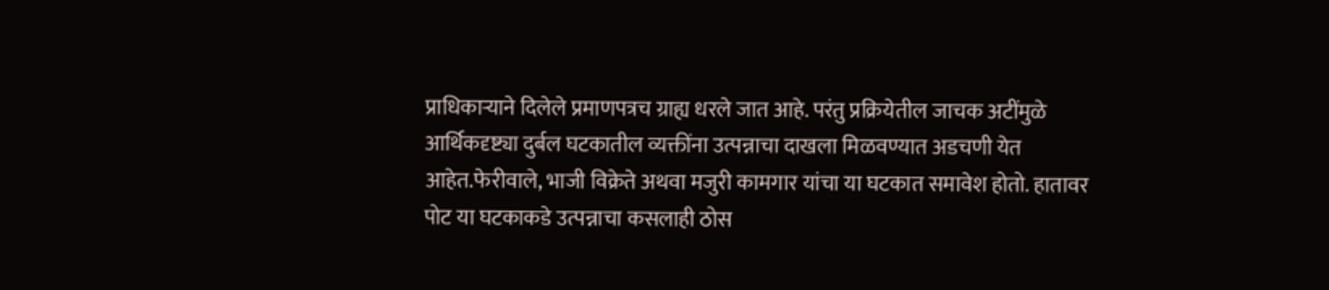प्राधिकाऱ्याने दिलेले प्रमाणपत्रच ग्राह्य धरले जात आहे. परंतु प्रक्रियेतील जाचक अटींमुळे आर्थिकदृष्ट्या दुर्बल घटकातील व्यक्तींना उत्पन्नाचा दाखला मिळवण्यात अडचणी येत आहेत.फेरीवाले, भाजी विक्रेते अथवा मजुरी कामगार यांचा या घटकात समावेश होतो. हातावर पोट या घटकाकडे उत्पन्नाचा कसलाही ठोस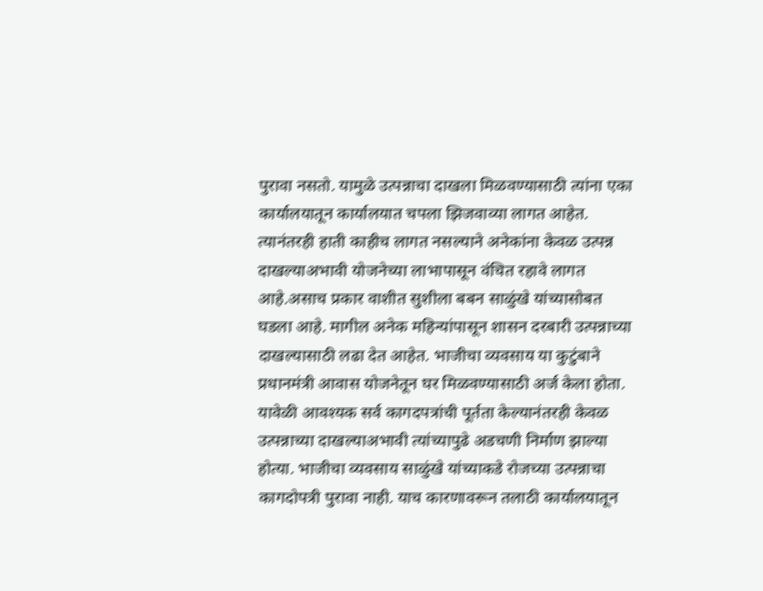पुरावा नसतो. यामुळे उत्पन्नाचा दाखला मिळवण्यासाठी त्यांना एका कार्यालयातून कार्यालयात चपला झिजवाव्या लागत आहेत. त्यानंतरही हाती काहीच लागत नसल्याने अनेकांना केवळ उत्पन्न दाखल्याअभावी योजनेच्या लाभापासून वंचित रहावे लागत आहे.असाच प्रकार वाशीत सुशीला बबन साळुंखे यांच्यासोबत घडला आहे. मागील अनेक महिन्यांपासून शासन दरबारी उत्पन्नाच्या दाखल्यासाठी लढा देत आहेत. भाजीचा व्यवसाय या कुटुंबाने प्रधानमंत्री आवास योजनेतून घर मिळवण्यासाठी अर्ज केला होता. यावेळी आवश्यक सर्व कागदपत्रांची पूर्तता केल्यानंतरही केवळ उत्पन्नाच्या दाखल्याअभावी त्यांच्यापुढे अडचणी निर्माण झाल्या होत्या. भाजीचा व्यवसाय साळुंखे यांच्याकडे रोजच्या उत्पन्नाचा कागदोपत्री पुरावा नाही. याच कारणावरून तलाठी कार्यालयातून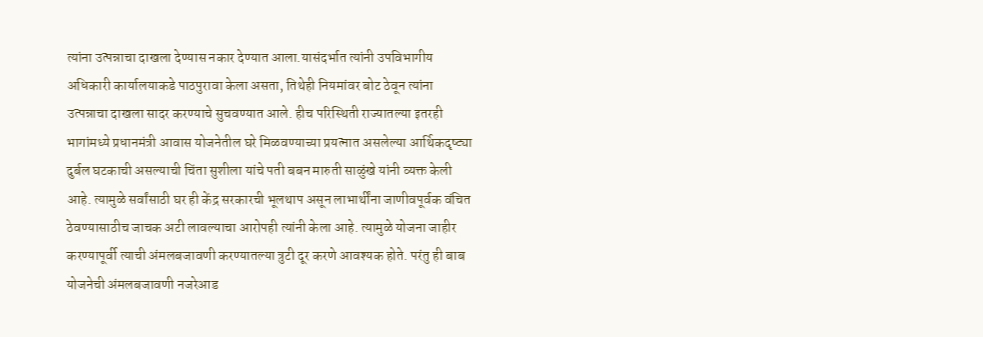त्यांना उत्पन्नाचा दाखला देण्यास नकार देण्यात आला.यासंदर्भात त्यांनी उपविभागीय अधिकारी कार्यालयाकडे पाठपुरावा केला असता, तिथेही नियमांवर बोट ठेवून त्यांना उत्पन्नाचा दाखला सादर करण्याचे सुचवण्यात आले. हीच परिस्थिती राज्यातल्या इतरही भागांमध्ये प्रधानमंत्री आवास योजनेतील घरे मिळवण्याच्या प्रयत्नात असलेल्या आर्थिकदृष्ट्या दुर्बल घटकाची असल्याची चिंता सुशीला यांचे पती बबन मारुती साळुंखे यांनी व्यक्त केली आहे. त्यामुळे सर्वांसाठी घर ही केंद्र सरकारची भूलथाप असून लाभार्थींना जाणीवपूर्वक वंचित ठेवण्यासाठीच जाचक अटी लावल्याचा आरोपही त्यांनी केला आहे. त्यामुळे योजना जाहीर करण्यापूर्वी त्याची अंमलबजावणी करण्यातल्या त्रुटी दूर करणे आवश्यक होते. परंतु ही बाब योजनेची अंमलबजावणी नजरेआड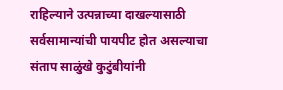राहिल्याने उत्पन्नाच्या दाखल्यासाठी सर्वसामान्यांची पायपीट होत असल्याचा संताप साळुंखे कुटुंबीयांनी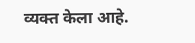व्यक्त केला आहे.